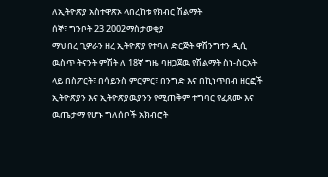ለኢትዮጽያ አስተዋጽኦ ላበረከቱ የክብር ሽልማት
ሰኞ፣ ግንቦት 23 2002ማስታወቂያ
ማህበረ ጊዎራን ዘረ ኢትዮጽያ የተባለ ድርጅት ዋሽንግተን ዲሲ ዉስጥ ትናንት ምሽት ለ 18ኛ ግዜ ባዘጋጀዉ የሽልማት ስነ-ስርአት ላይ በስፖርት፣ በሳይንስ ምርምር፣ በንግድ እና በኪነጥበብ ዘርፎች ኢትዮጽያን እና ኢትዮጽያዉያንን የሚጠቅም ተግባር የፈጸሙ እና ዉጤታማ የሆኑ ግለሰቦች አክብሮት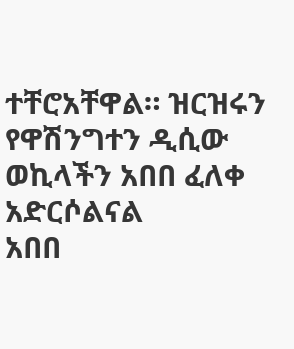ተቸሮአቸዋል። ዝርዝሩን የዋሽንግተን ዲሲው ወኪላችን አበበ ፈለቀ አድርሶልናል
አበበ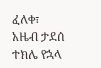ፈለቀ፣
አዜብ ታደሰ
ተክሌ የኋላ